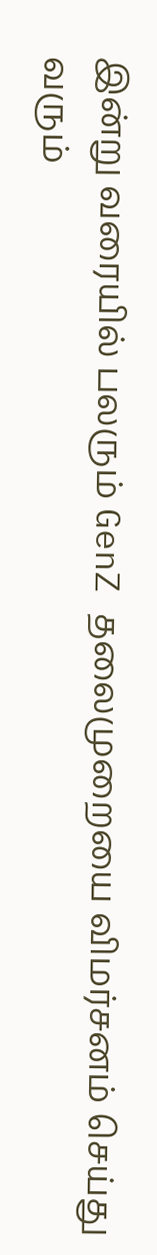இன்று வரையில் பலரும் GenZ தலைமுறையை விமர்சனம் செய்து வரும்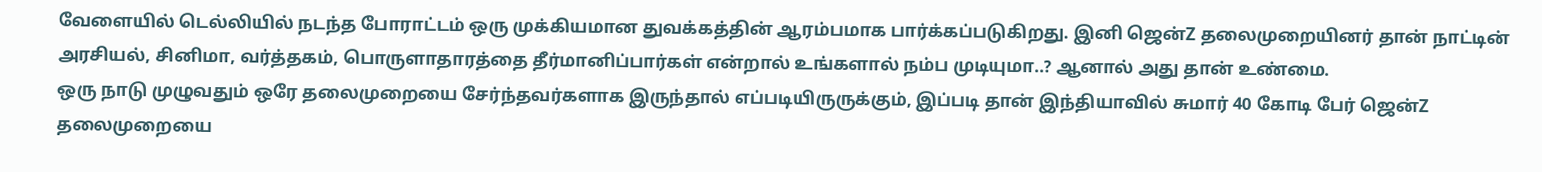வேளையில் டெல்லியில் நடந்த போராட்டம் ஒரு முக்கியமான துவக்கத்தின் ஆரம்பமாக பார்க்கப்படுகிறது. இனி ஜென்Z தலைமுறையினர் தான் நாட்டின் அரசியல், சினிமா, வர்த்தகம், பொருளாதாரத்தை தீர்மானிப்பார்கள் என்றால் உங்களால் நம்ப முடியுமா..? ஆனால் அது தான் உண்மை.
ஒரு நாடு முழுவதும் ஒரே தலைமுறையை சேர்ந்தவர்களாக இருந்தால் எப்படியிருருக்கும், இப்படி தான் இந்தியாவில் சுமார் 40 கோடி பேர் ஜென்Z தலைமுறையை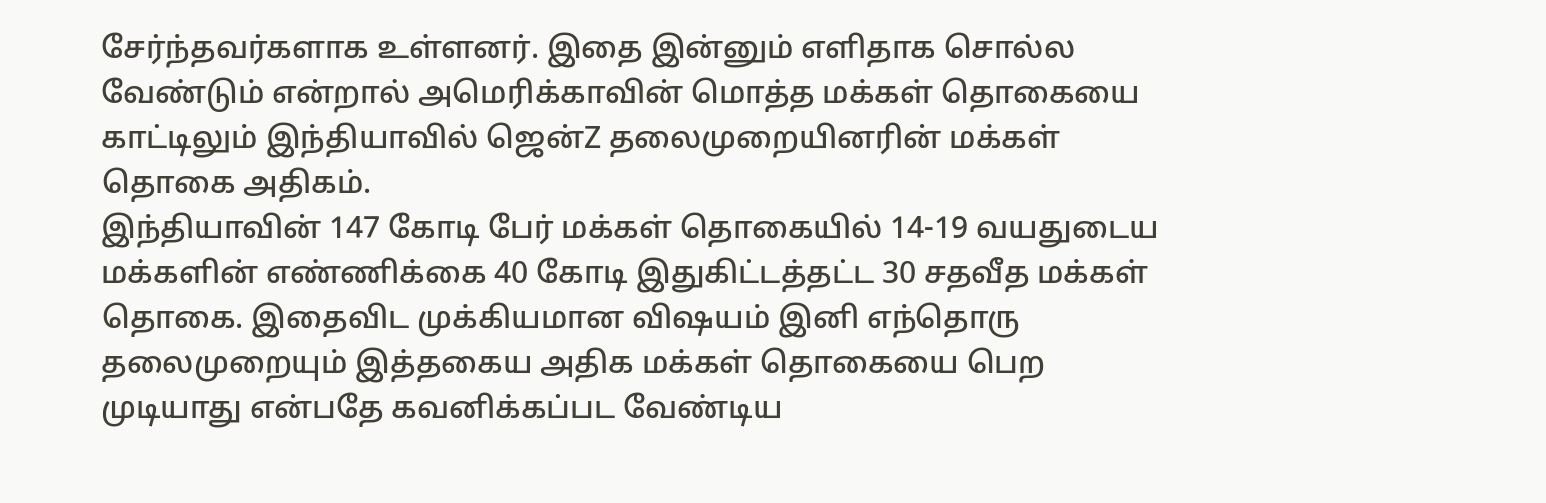சேர்ந்தவர்களாக உள்ளனர். இதை இன்னும் எளிதாக சொல்ல வேண்டும் என்றால் அமெரிக்காவின் மொத்த மக்கள் தொகையை காட்டிலும் இந்தியாவில் ஜென்Z தலைமுறையினரின் மக்கள் தொகை அதிகம்.
இந்தியாவின் 147 கோடி பேர் மக்கள் தொகையில் 14-19 வயதுடைய மக்களின் எண்ணிக்கை 40 கோடி இதுகிட்டத்தட்ட 30 சதவீத மக்கள் தொகை. இதைவிட முக்கியமான விஷயம் இனி எந்தொரு தலைமுறையும் இத்தகைய அதிக மக்கள் தொகையை பெற முடியாது என்பதே கவனிக்கப்பட வேண்டிய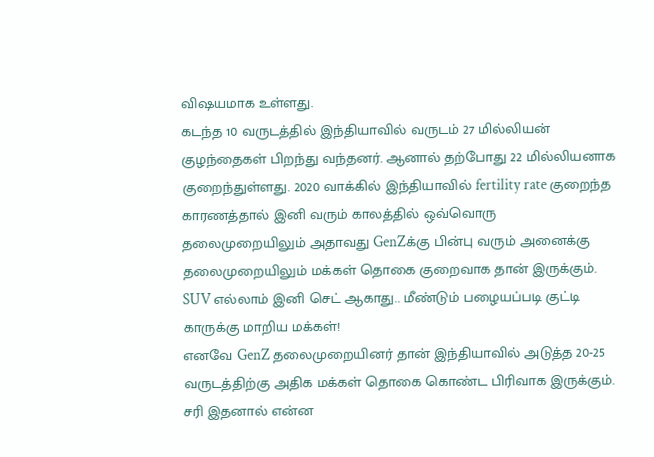விஷயமாக உள்ளது.
கடந்த 10 வருடத்தில் இந்தியாவில் வருடம் 27 மில்லியன் குழந்தைகள் பிறந்து வந்தனர். ஆனால் தற்போது 22 மில்லியனாக குறைந்துள்ளது. 2020 வாக்கில் இந்தியாவில் fertility rate குறைந்த காரணத்தால் இனி வரும் காலத்தில் ஒவ்வொரு தலைமுறையிலும் அதாவது GenZக்கு பின்பு வரும் அனைக்கு தலைமுறையிலும் மக்கள் தொகை குறைவாக தான் இருக்கும்.
SUV எல்லாம் இனி செட் ஆகாது.. மீண்டும் பழையப்படி குட்டி காருக்கு மாறிய மக்கள்!
எனவே GenZ தலைமுறையினர் தான் இந்தியாவில் அடுத்த 20-25 வருடத்திற்கு அதிக மக்கள் தொகை கொண்ட பிரிவாக இருக்கும். சரி இதனால் என்ன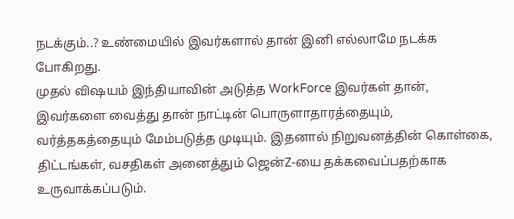நடக்கும்..? உண்மையில் இவர்களால் தான் இனி எல்லாமே நடக்க போகிறது.
முதல் விஷயம் இந்தியாவின் அடுத்த WorkForce இவர்கள் தான், இவர்களை வைத்து தான் நாட்டின் பொருளாதாரத்தையும், வர்த்தகத்தையும் மேம்படுத்த முடியும். இதனால் நிறுவனத்தின் கொள்கை, திட்டங்கள், வசதிகள் அனைத்தும் ஜென்Z-யை தக்கவைப்பதற்காக உருவாக்கப்படும்.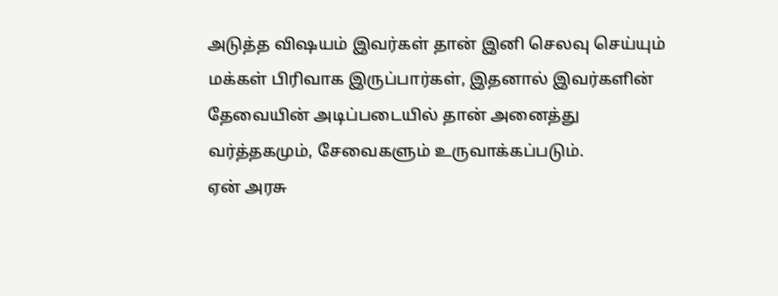அடுத்த விஷயம் இவர்கள் தான் இனி செலவு செய்யும் மக்கள் பிரிவாக இருப்பார்கள், இதனால் இவர்களின் தேவையின் அடிப்படையில் தான் அனைத்து வர்த்தகமும், சேவைகளும் உருவாக்கப்படும்.
ஏன் அரசு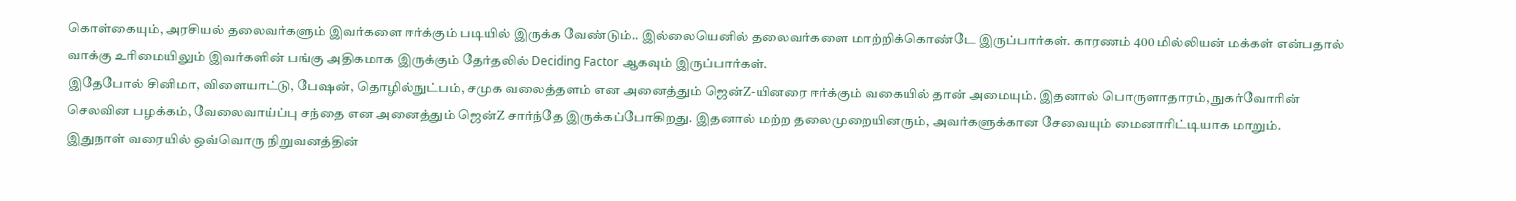கொள்கையும், அரசியல் தலைவர்களும் இவர்களை ஈர்க்கும் படியில் இருக்க வேண்டும்.. இல்லையெனில் தலைவர்களை மாற்றிக்கொண்டே இருப்பார்கள். காரணம் 400 மில்லியன் மக்கள் என்பதால் வாக்கு உரிமையிலும் இவர்களின் பங்கு அதிகமாக இருக்கும் தேர்தலில் Deciding Factor ஆகவும் இருப்பார்கள்.
இதேபோல் சினிமா, விளையாட்டு, பேஷன், தொழில்நுட்பம், சமுக வலைத்தளம் என அனைத்தும் ஜென்Z-யினரை ஈர்க்கும் வகையில் தான் அமையும். இதனால் பொருளாதாரம், நுகர்வோரின் செலவின பழக்கம், வேலைவாய்ப்பு சந்தை என அனைத்தும் ஜென்Z சார்ந்தே இருக்கப்போகிறது. இதனால் மற்ற தலைமுறையினரும், அவர்களுக்கான சேவையும் மைனாரிட்டியாக மாறும்.
இதுநாள் வரையில் ஒவ்வொரு நிறுவனத்தின்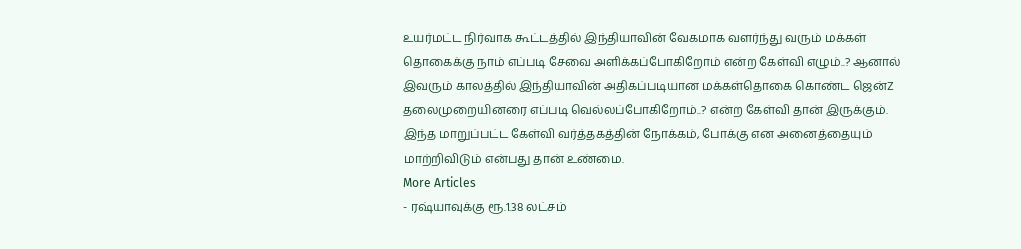உயர்மட்ட நிர்வாக கூட்டத்தில் இந்தியாவின் வேகமாக வளர்ந்து வரும் மக்கள் தொகைக்கு நாம் எப்படி சேவை அளிக்கப்போகிறோம் என்ற கேள்வி எழும்..? ஆனால் இவரும் காலத்தில் இந்தியாவின் அதிகப்படியான மக்கள்தொகை கொண்ட ஜென்Z தலைமுறையினரை எப்படி வெல்லப்போகிறோம்..? என்ற கேள்வி தான் இருக்கும்.
இந்த மாறுப்பட்ட கேள்வி வர்த்தகத்தின் நோக்கம், போக்கு என அனைத்தையும் மாற்றிவிடும் என்பது தான் உண்மை.
More Articles
- ரஷ்யாவுக்கு ரூ.1.38 லட்சம்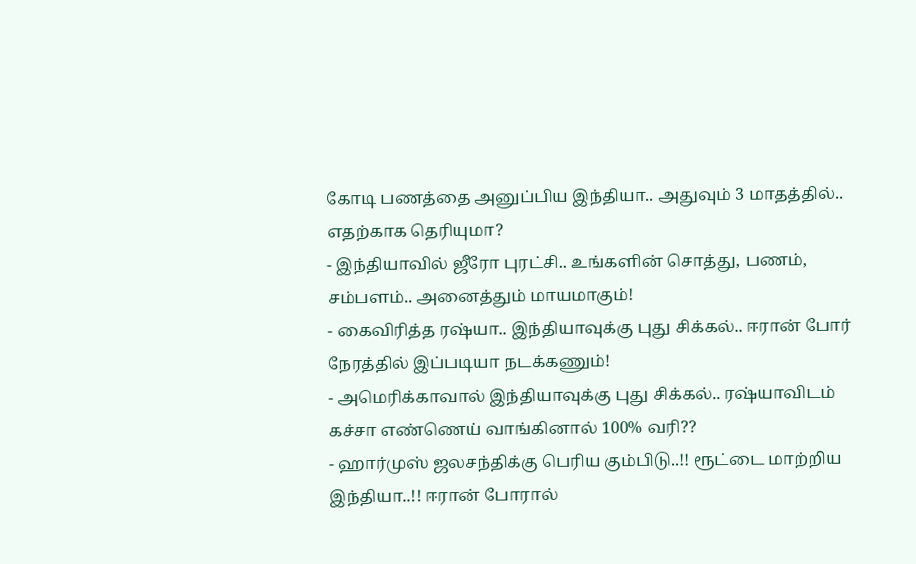கோடி பணத்தை அனுப்பிய இந்தியா.. அதுவும் 3 மாதத்தில்.. எதற்காக தெரியுமா?
- இந்தியாவில் ஜீரோ புரட்சி.. உங்களின் சொத்து, பணம், சம்பளம்.. அனைத்தும் மாயமாகும்!
- கைவிரித்த ரஷ்யா.. இந்தியாவுக்கு புது சிக்கல்.. ஈரான் போர் நேரத்தில் இப்படியா நடக்கணும்!
- அமெரிக்காவால் இந்தியாவுக்கு புது சிக்கல்.. ரஷ்யாவிடம் கச்சா எண்ணெய் வாங்கினால் 100% வரி??
- ஹார்முஸ் ஜலசந்திக்கு பெரிய கும்பிடு..!! ரூட்டை மாற்றிய இந்தியா..!! ஈரான் போரால்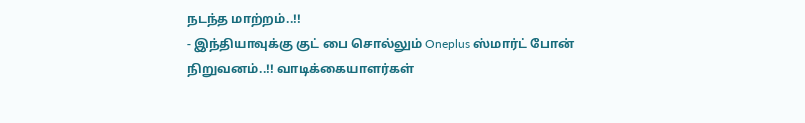நடந்த மாற்றம்..!!
- இந்தியாவுக்கு குட் பை சொல்லும் Oneplus ஸ்மார்ட் போன் நிறுவனம்..!! வாடிக்கையாளர்கள்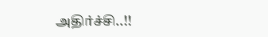அதிர்ச்சி..!!